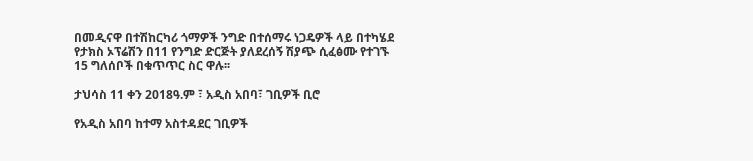በመዲናዋ በተሽከርካሪ ጎማዎች ንግድ በተሰማሩ ነጋዴዎች ላይ በተካሄደ የታክስ ኦፕሬሽን በ11 የንግድ ድርጅት ያለደረሰኝ ሽያጭ ሲፈፅሙ የተገኙ 15 ግለሰቦች በቁጥጥር ስር ዋሉ፡፡

ታህሳስ 11 ቀን 2018ዓ.ም ፣ አዲስ አበባ፣ ገቢዎች ቢሮ

የአዲስ አበባ ከተማ አስተዳደር ገቢዎች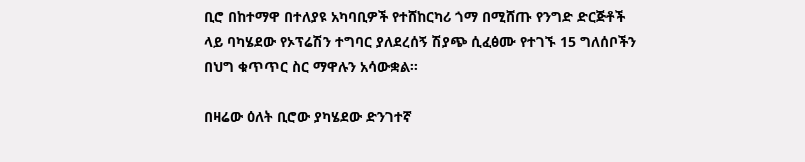ቢሮ በከተማዋ በተለያዩ አካባቢዎች የተሸከርካሪ ጎማ በሚሸጡ የንግድ ድርጅቶች ላይ ባካሄደው የኦፕሬሽን ተግባር ያለደረሰኝ ሽያጭ ሲፈፅሙ የተገኙ 15 ግለሰቦችን በህግ ቁጥጥር ስር ማዋሉን አሳውቋል፡፡

በዛሬው ዕለት ቢሮው ያካሄደው ድንገተኛ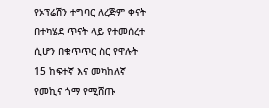የኦፕሬሽን ተግባር ለረጅም ቀናት በተካሄደ ጥናት ላይ የተመሰረተ ሲሆን በቁጥጥር ስር የዋሉት 15 ከፍተኛ እና መካከለኛ የመኪና ጎማ የሚሸጡ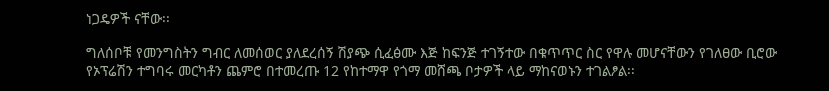ነጋዴዎች ናቸው፡፡

ግለሰቦቹ የመንግስትን ግብር ለመሰወር ያለደረሰኝ ሽያጭ ሲፈፅሙ እጅ ከፍንጅ ተገኝተው በቁጥጥር ስር የዋሉ መሆናቸውን የገለፀው ቢሮው የኦፕሬሽን ተግባሩ መርካቶን ጨምሮ በተመረጡ 12 የከተማዋ የጎማ መሸጫ ቦታዎች ላይ ማከናወኑን ተገልፆል፡፡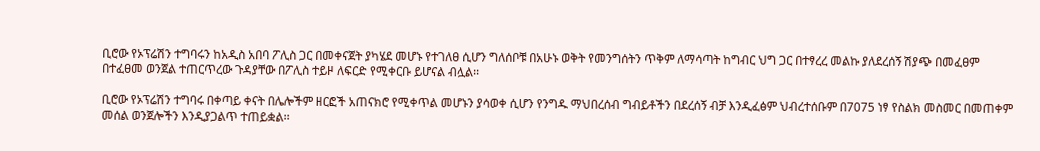ቢሮው የኦፕሬሽን ተግባሩን ከአዲስ አበባ ፖሊስ ጋር በመቀናጀት ያካሄደ መሆኑ የተገለፀ ሲሆን ግለሰቦቹ በአሁኑ ወቅት የመንግሰትን ጥቅም ለማሳጣት ከግብር ህግ ጋር በተፃረረ መልኩ ያለደረሰኝ ሽያጭ በመፈፀም በተፈፀመ ወንጀል ተጠርጥረው ጉዳያቸው በፖሊስ ተይዞ ለፍርድ የሚቀርቡ ይሆናል ብሏል፡፡

ቢሮው የኦፕሬሽን ተግባሩ በቀጣይ ቀናት በሌሎችም ዘርፎች አጠናክሮ የሚቀጥል መሆኑን ያሳወቀ ሲሆን የንግዱ ማህበረሰብ ግብይቶችን በደረሰኝ ብቻ እንዲፈፅም ህብረተሰቡም በ7075 ነፃ የስልክ መስመር በመጠቀም መሰል ወንጀሎችን እንዲያጋልጥ ተጠይቋል፡፡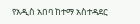የአዲስ አበባ ከተማ አስተዳደር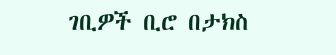ገቢዎች ቢሮ በታክስ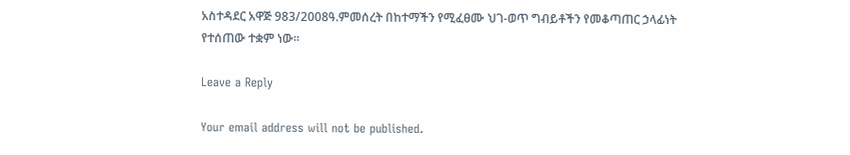አስተዳደር አዋጅ 983/2008ዓ.ምመሰረት በከተማችን የሚፈፀሙ ህገ-ወጥ ግብይቶችን የመቆጣጠር ኃላፊነት የተሰጠው ተቋም ነው፡፡

Leave a Reply

Your email address will not be published.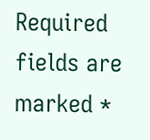Required fields are marked *